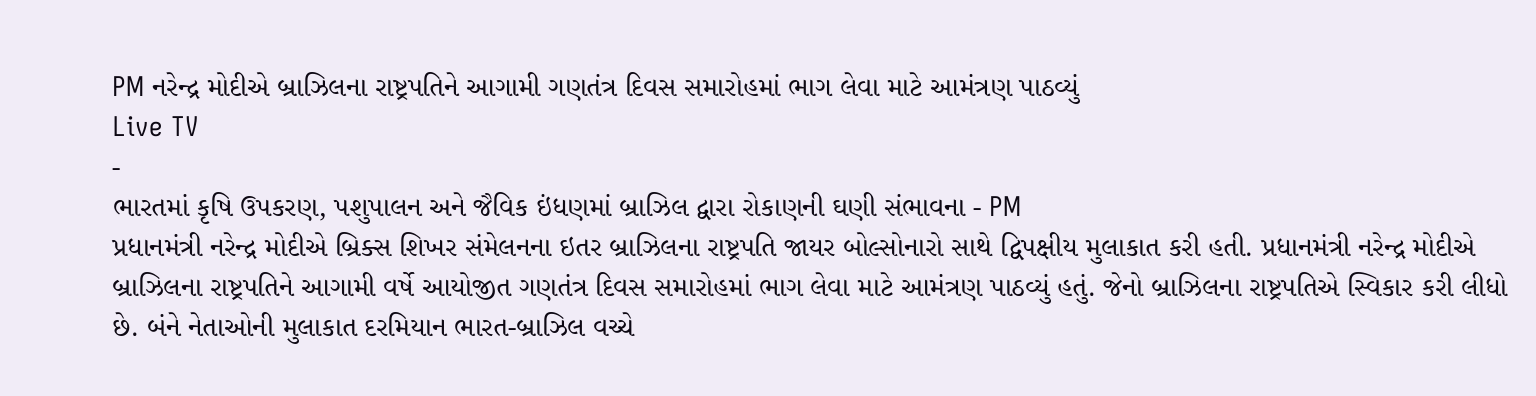PM નરેન્દ્ર મોદીએ બ્રાઝિલના રાષ્ટ્રપતિને આગામી ગણતંત્ર દિવસ સમારોહમાં ભાગ લેવા માટે આમંત્રણ પાઠવ્યું
Live TV
-
ભારતમાં કૃષિ ઉપકરણ, પશુપાલન અને જૈવિક ઇંધણમાં બ્રાઝિલ દ્વારા રોકાણની ઘણી સંભાવના - PM
પ્રધાનમંત્રી નરેન્દ્ર મોદીએ બ્રિક્સ શિખર સંમેલનના ઇતર બ્રાઝિલના રાષ્ટ્રપતિ જાયર બોલ્સોનારો સાથે દ્વિપક્ષીય મુલાકાત કરી હતી. પ્રધાનમંત્રી નરેન્દ્ર મોદીએ બ્રાઝિલના રાષ્ટ્રપતિને આગામી વર્ષે આયોજીત ગણતંત્ર દિવસ સમારોહમાં ભાગ લેવા માટે આમંત્રણ પાઠવ્યું હતું. જેનો બ્રાઝિલના રાષ્ટ્રપતિએ સ્વિકાર કરી લીધો છે. બંને નેતાઓની મુલાકાત દરમિયાન ભારત-બ્રાઝિલ વચ્ચે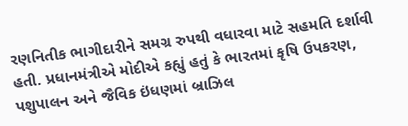રણનિતીક ભાગીદારીને સમગ્ર રુપથી વધારવા માટે સહમતિ દર્શાવી હતી. પ્રધાનમંત્રીએ મોદીએ કહ્યું હતું કે ભારતમાં કૃષિ ઉપકરણ, પશુપાલન અને જૈવિક ઇંધણમાં બ્રાઝિલ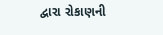દ્વારા રોકાણની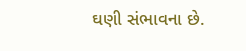ઘણી સંભાવના છે.